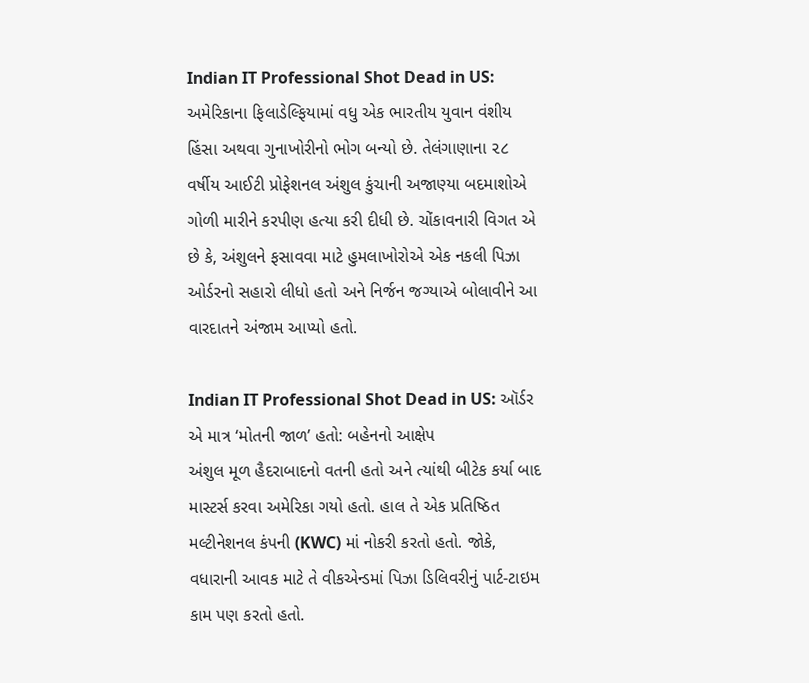Indian IT Professional Shot Dead in US: અમેરિકાના ફિલાડેલ્ફિયામાં વધુ એક ભારતીય યુવાન વંશીય હિંસા અથવા ગુનાખોરીનો ભોગ બન્યો છે. તેલંગાણાના ૨૮ વર્ષીય આઈટી પ્રોફેશનલ અંશુલ કુંચાની અજાણ્યા બદમાશોએ ગોળી મારીને કરપીણ હત્યા કરી દીધી છે. ચોંકાવનારી વિગત એ છે કે, અંશુલને ફસાવવા માટે હુમલાખોરોએ એક નકલી પિઝા ઓર્ડરનો સહારો લીધો હતો અને નિર્જન જગ્યાએ બોલાવીને આ વારદાતને અંજામ આપ્યો હતો.

Indian IT Professional Shot Dead in US: ઑર્ડર એ માત્ર ‘મોતની જાળ’ હતો: બહેનનો આક્ષેપ
અંશુલ મૂળ હૈદરાબાદનો વતની હતો અને ત્યાંથી બીટેક કર્યા બાદ માસ્ટર્સ કરવા અમેરિકા ગયો હતો. હાલ તે એક પ્રતિષ્ઠિત મલ્ટીનેશનલ કંપની (KWC) માં નોકરી કરતો હતો. જોકે, વધારાની આવક માટે તે વીકએન્ડમાં પિઝા ડિલિવરીનું પાર્ટ-ટાઇમ કામ પણ કરતો હતો.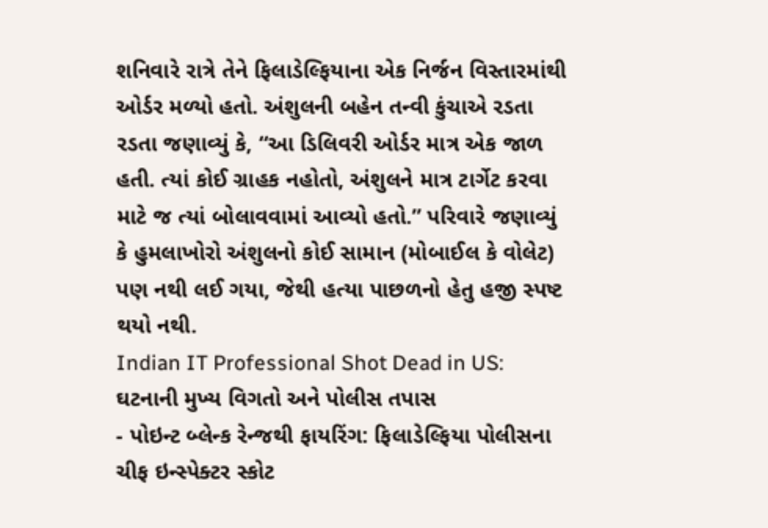શનિવારે રાત્રે તેને ફિલાડેલ્ફિયાના એક નિર્જન વિસ્તારમાંથી ઓર્ડર મળ્યો હતો. અંશુલની બહેન તન્વી કુંચાએ રડતા રડતા જણાવ્યું કે, “આ ડિલિવરી ઓર્ડર માત્ર એક જાળ હતી. ત્યાં કોઈ ગ્રાહક નહોતો, અંશુલને માત્ર ટાર્ગેટ કરવા માટે જ ત્યાં બોલાવવામાં આવ્યો હતો.” પરિવારે જણાવ્યું કે હુમલાખોરો અંશુલનો કોઈ સામાન (મોબાઈલ કે વોલેટ) પણ નથી લઈ ગયા, જેથી હત્યા પાછળનો હેતુ હજી સ્પષ્ટ થયો નથી.
Indian IT Professional Shot Dead in US: ઘટનાની મુખ્ય વિગતો અને પોલીસ તપાસ
- પોઇન્ટ બ્લેન્ક રેન્જથી ફાયરિંગ: ફિલાડેલ્ફિયા પોલીસના ચીફ ઇન્સ્પેક્ટર સ્કોટ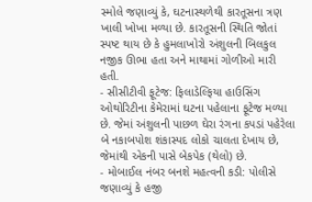સ્મોલે જણાવ્યું કે, ઘટનાસ્થળેથી કારતૂસના ત્રણ ખાલી ખોખા મળ્યા છે. કારતૂસની સ્થિતિ જોતાં સ્પષ્ટ થાય છે કે હુમલાખોરો અંશુલની બિલકુલ નજીક ઊભા હતા અને માથામાં ગોળીઓ મારી હતી.
- સીસીટીવી ફૂટેજ: ફિલાડેલ્ફિયા હાઉસિંગ ઓથોરિટીના કેમેરામાં ઘટના પહેલાના ફૂટેજ મળ્યા છે. જેમાં અંશુલની પાછળ ઘેરા રંગના કપડાં પહેરેલા બે નકાબપોશ શંકાસ્પદ લોકો ચાલતા દેખાય છે, જેમાંથી એકની પાસે બેકપેક (થેલો) છે.
- મોબાઈલ નંબર બનશે મહત્વની કડી: પોલીસે જણાવ્યું કે હજી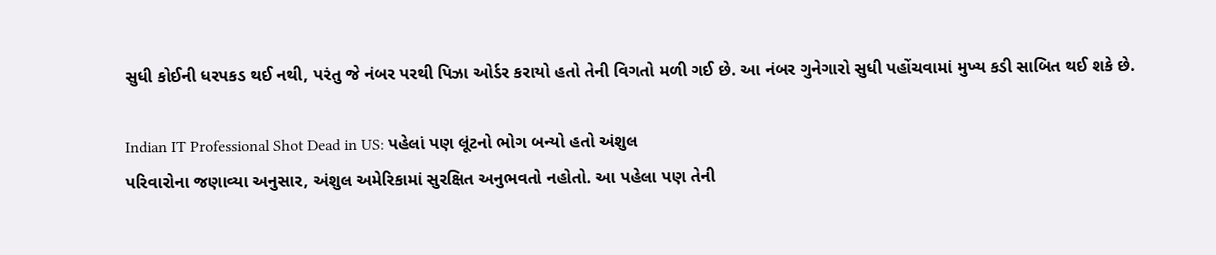સુધી કોઈની ધરપકડ થઈ નથી, પરંતુ જે નંબર પરથી પિઝા ઓર્ડર કરાયો હતો તેની વિગતો મળી ગઈ છે. આ નંબર ગુનેગારો સુધી પહોંચવામાં મુખ્ય કડી સાબિત થઈ શકે છે.

Indian IT Professional Shot Dead in US: પહેલાં પણ લૂંટનો ભોગ બન્યો હતો અંશુલ
પરિવારોના જણાવ્યા અનુસાર, અંશુલ અમેરિકામાં સુરક્ષિત અનુભવતો નહોતો. આ પહેલા પણ તેની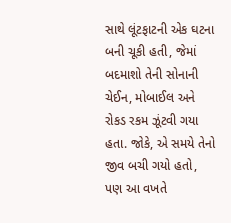સાથે લૂંટફાટની એક ઘટના બની ચૂકી હતી, જેમાં બદમાશો તેની સોનાની ચેઈન, મોબાઈલ અને રોકડ રકમ ઝૂંટવી ગયા હતા. જોકે, એ સમયે તેનો જીવ બચી ગયો હતો, પણ આ વખતે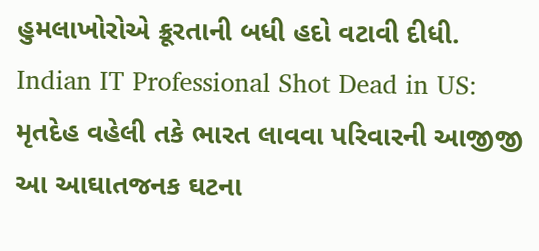હુમલાખોરોએ ક્રૂરતાની બધી હદો વટાવી દીધી.
Indian IT Professional Shot Dead in US: મૃતદેહ વહેલી તકે ભારત લાવવા પરિવારની આજીજી
આ આઘાતજનક ઘટના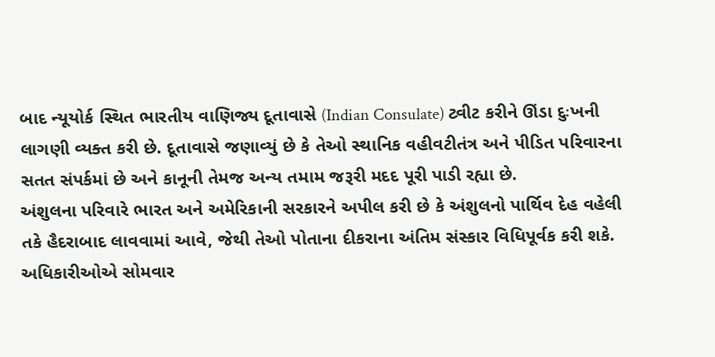બાદ ન્યૂયોર્ક સ્થિત ભારતીય વાણિજ્ય દૂતાવાસે (Indian Consulate) ટ્વીટ કરીને ઊંડા દુઃખની લાગણી વ્યક્ત કરી છે. દૂતાવાસે જણાવ્યું છે કે તેઓ સ્થાનિક વહીવટીતંત્ર અને પીડિત પરિવારના સતત સંપર્કમાં છે અને કાનૂની તેમજ અન્ય તમામ જરૂરી મદદ પૂરી પાડી રહ્યા છે.
અંશુલના પરિવારે ભારત અને અમેરિકાની સરકારને અપીલ કરી છે કે અંશુલનો પાર્થિવ દેહ વહેલી તકે હૈદરાબાદ લાવવામાં આવે, જેથી તેઓ પોતાના દીકરાના અંતિમ સંસ્કાર વિધિપૂર્વક કરી શકે. અધિકારીઓએ સોમવાર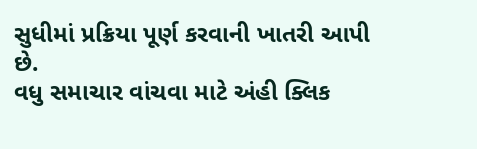સુધીમાં પ્રક્રિયા પૂર્ણ કરવાની ખાતરી આપી છે.
વધુ સમાચાર વાંચવા માટે અંહી ક્લિક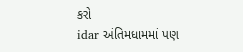કરો
idar અંતિમધામમાં પણ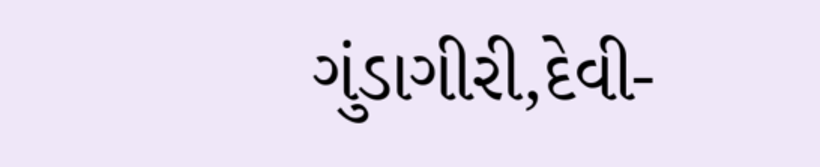ગુંડાગીરી,દેવી-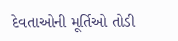દેવતાઓની મૂર્તિઓ તોડી